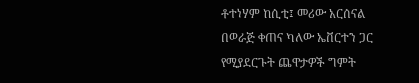ቶተነሃም ከሲቲ፤ መሪው አርሰናል በወራጅ ቀጠና ካለው ኤቨርተን ጋር የሚያደርጉት ጨዋታዎች ግምት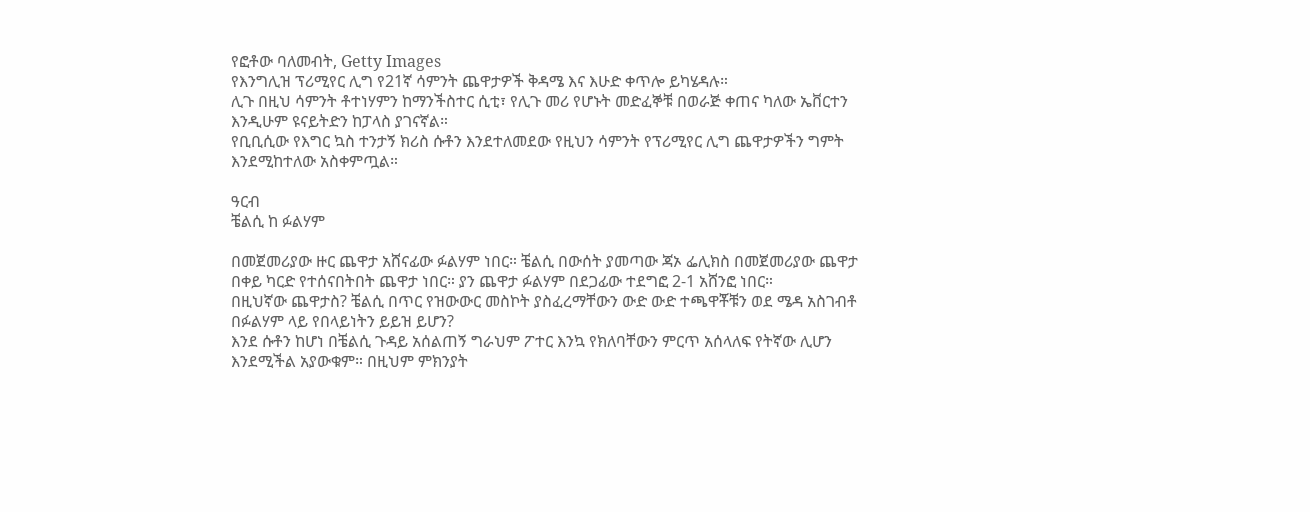የፎቶው ባለመብት, Getty Images
የእንግሊዝ ፕሪሚየር ሊግ የ21ኛ ሳምንት ጨዋታዎች ቅዳሜ እና እሁድ ቀጥሎ ይካሄዳሉ።
ሊጉ በዚህ ሳምንት ቶተነሃምን ከማንችስተር ሲቲ፣ የሊጉ መሪ የሆኑት መድፈኞቹ በወራጅ ቀጠና ካለው ኤቨርተን እንዲሁም ዩናይትድን ከፓላስ ያገናኛል።
የቢቢሲው የእግር ኳስ ተንታኝ ክሪስ ሱቶን እንደተለመደው የዚህን ሳምንት የፕሪሚየር ሊግ ጨዋታዎችን ግምት እንደሚከተለው አስቀምጧል።

ዓርብ
ቼልሲ ከ ፉልሃም

በመጀመሪያው ዙር ጨዋታ አሸናፊው ፉልሃም ነበር። ቼልሲ በውሰት ያመጣው ጃኦ ፌሊክስ በመጀመሪያው ጨዋታ በቀይ ካርድ የተሰናበትበት ጨዋታ ነበር። ያን ጨዋታ ፉልሃም በደጋፊው ተደግፎ 2-1 አሸንፎ ነበር።
በዚህኛው ጨዋታስ? ቼልሲ በጥር የዝውውር መስኮት ያስፈረማቸውን ውድ ውድ ተጫዋቾቹን ወደ ሜዳ አስገብቶ በፉልሃም ላይ የበላይነትን ይይዝ ይሆን?
እንደ ሱቶን ከሆነ በቼልሲ ጉዳይ አሰልጠኝ ግራህም ፖተር እንኳ የክለባቸውን ምርጥ አሰላለፍ የትኛው ሊሆን እንደሚችል አያውቁም። በዚህም ምክንያት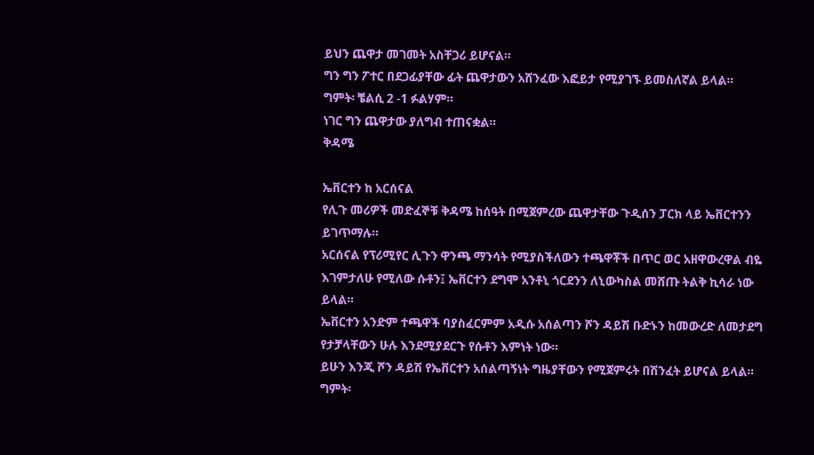ይህን ጨዋታ መገመት አስቸጋሪ ይሆናል።
ግን ግን ፖተር በደጋፊያቸው ፊት ጨዋታውን አሸንፈው እፎይታ የሚያገኙ ይመስለኛል ይላል።
ግምት፡ ቼልሲ 2 -1 ፉልሃም።
ነገር ግን ጨዋታው ያለግብ ተጠናቋል።
ቅዳሜ

ኤቨርተን ከ አርሰናል
የሊጉ መሪዎች መድፈኞቹ ቅዳሜ ከሰዓት በሚጀምረው ጨዋታቸው ጉዲሰን ፓርክ ላይ ኤቨርተንን ይገጥማሉ።
አርሰናል የፕሪሚየር ሊጉን ዋንጫ ማንሳት የሚያስችለውን ተጫዋቾች በጥር ወር አዘዋውረዋል ብዬ እገምታለሁ የሚለው ሱቶን፤ ኤቨርተን ደግሞ አንቶኒ ጎርደንን ለኒውካስል መሸጡ ትልቅ ኪሳራ ነው ይላል።
ኤቨርተን አንድም ተጫዋች ባያስፈርምም አዲሱ አሰልጣን ሾን ዳይሽ ቡድኑን ከመውረድ ለመታደግ የታቻላቸውን ሁሉ እንደሚያደርጉ የሱቶን እምነት ነው።
ይሁን እንጂ ሾን ዳይሽ የኤቨርተን አሰልጣኝነት ግዜያቸውን የሚጀምሩት በሽንፈት ይሆናል ይላል።
ግምት፡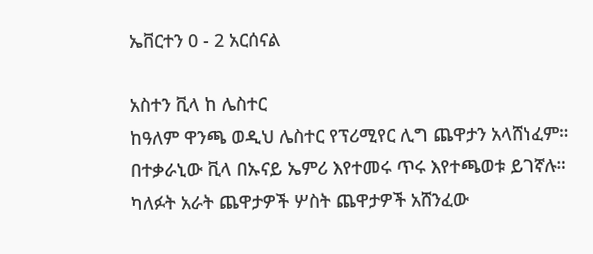ኤቨርተን 0 - 2 አርሰናል

አስተን ቪላ ከ ሌስተር
ከዓለም ዋንጫ ወዲህ ሌስተር የፕሪሚየር ሊግ ጨዋታን አላሸነፈም። በተቃራኒው ቪላ በኡናይ ኤምሪ እየተመሩ ጥሩ እየተጫወቱ ይገኛሉ።
ካለፉት አራት ጨዋታዎች ሦስት ጨዋታዎች አሸንፈው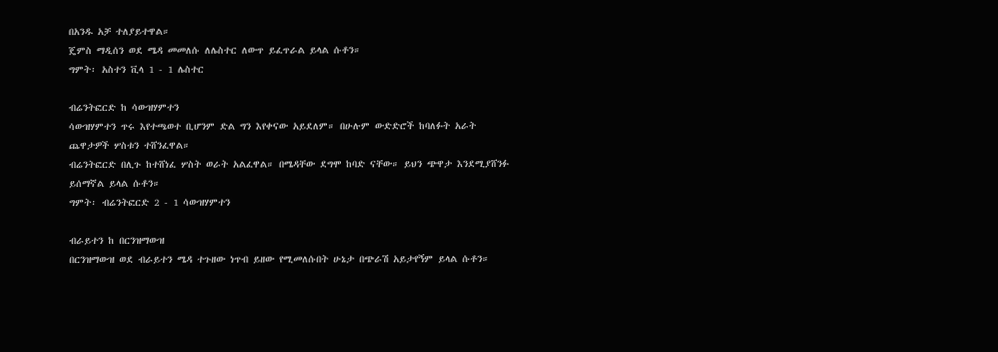በአንዱ አቻ ተለያይተዋል።
ጄምስ ማዲሰን ወደ ሜዳ መመለሱ ለሌስተር ለውጥ ይፈጥራል ይላል ሱቶን።
ግምት፡ አስተን ቪላ 1 - 1 ሌስተር

ብሬንትፎርድ ከ ሳውዝሃምተን
ሳውዝሃምተን ጥሩ እየተጫወተ ቢሆንም ድል ግን እየቀናው አይደለም። በሁሉም ውድድሮች ከባለፉት አራት ጨዋታዎች ሦስቱን ተሸንፈዋል።
ብሬንትፎርድ በሊጉ ከተሸነፈ ሦስት ወራት አልፈዋል። በሜዳቸው ደግሞ ከባድ ናቸው። ይህን ጭዋታ እንደሚያሸንፉ ይሰማኛል ይላል ሱቶን።
ግምት፡ ብሬንትፎርድ 2 - 1 ሳውዝሃምተን

ብራይተን ከ በርንዝማውዝ
በርንዝማውዝ ወደ ብራይተን ሜዳ ተጉዘው ነጥብ ይዘው የሚመለሱበት ሁኔታ በጭራሽ አይታየኝም ይላል ሱቶን።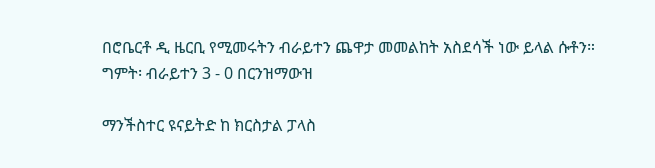በሮቤርቶ ዲ ዜርቢ የሚመሩትን ብራይተን ጨዋታ መመልከት አስደሳች ነው ይላል ሱቶን።
ግምት፡ ብራይተን 3 - 0 በርንዝማውዝ

ማንችስተር ዩናይትድ ከ ክርስታል ፓላስ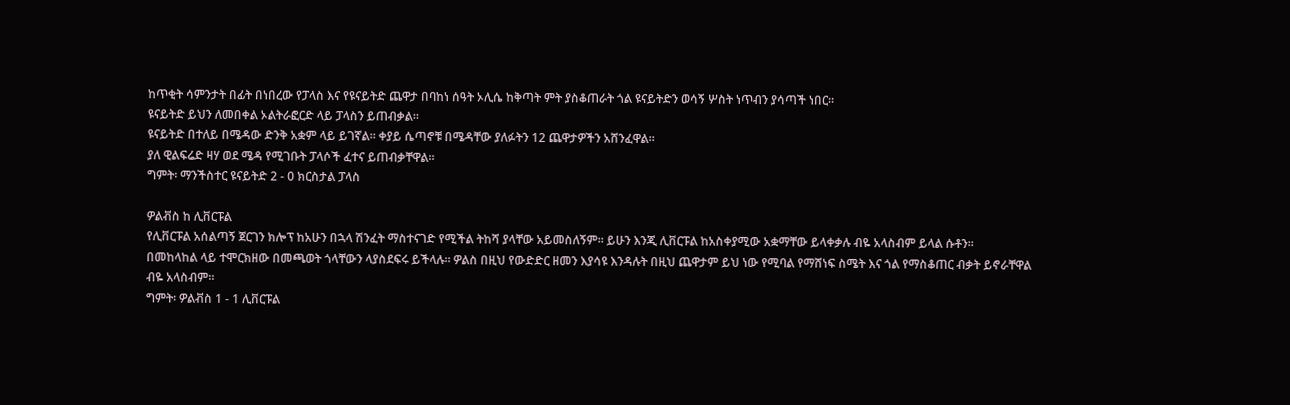ከጥቂት ሳምንታት በፊት በነበረው የፓላስ እና የዩናይትድ ጨዋታ በባከነ ሰዓት ኦሊሴ ከቅጣት ምት ያስቆጠራት ጎል ዩናይትድን ወሳኝ ሦስት ነጥብን ያሳጣች ነበር።
ዩናይትድ ይህን ለመበቀል ኦልትራፎርድ ላይ ፓላስን ይጠብቃል።
ዩናይትድ በተለይ በሜዳው ድንቅ አቋም ላይ ይገኛል። ቀያይ ሴጣኖቹ በሜዳቸው ያለፉትን 12 ጨዋታዎችን አሸንፈዋል።
ያለ ዊልፍሬድ ዛሃ ወደ ሜዳ የሚገቡት ፓላሶች ፈተና ይጠብቃቸዋል።
ግምት፡ ማንችስተር ዩናይትድ 2 - 0 ክርስታል ፓላስ

ዎልቭስ ከ ሊቨርፑል
የሊቨርፑል አሰልጣኝ ጀርገን ክሎፕ ከአሁን በኋላ ሽንፈት ማስተናገድ የሚችል ትከሻ ያላቸው አይመስለኝም። ይሁን እንጂ ሊቨርፑል ከአስቀያሚው አቋማቸው ይላቀቃሉ ብዬ አላስብም ይላል ሱቶን።
በመከላከል ላይ ተሞርክዘው በመጫወት ጎላቸውን ላያስደፍሩ ይችላሉ። ዎልስ በዚህ የውድድር ዘመን እያሳዩ እንዳሉት በዚህ ጨዋታም ይህ ነው የሚባል የማሸነፍ ስሜት እና ጎል የማስቆጠር ብቃት ይኖራቸዋል ብዬ አላስብም።
ግምት፡ ዎልቭስ 1 - 1 ሊቨርፑል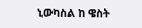ኒውካስል ከ ዌስት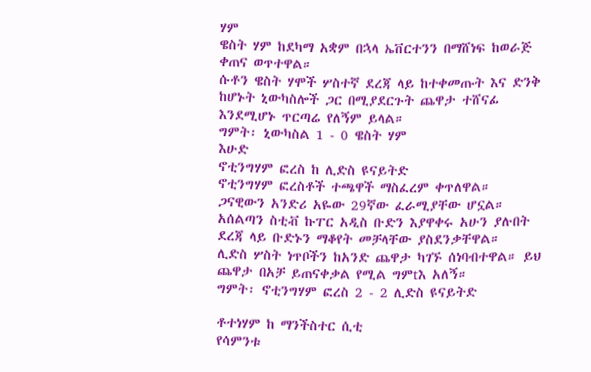ሃም
ዌስት ሃም ከደካማ አቋም በኋላ ኤቨርተንን በማሸነፍ ከወራጅ ቀጠና ወጥተዋል።
ሱቶን ዌስት ሃሞች ሦስተኛ ደረጃ ላይ ከተቀመጡት እና ድንቅ ከሆኑት ኒውካስሎች ጋር በሚያደርጉት ጨዋታ ተሸናፊ እንደሚሆኑ ጥርጣሬ የለኝም ይላል።
ግምት፡ ኒውካስል 1 - 0 ዌስት ሃም
እሁድ
ኖቲንግሃም ፎረስ ከ ሊድስ ዩናይትድ
ኖቲንግሃም ፎረስቶች ተጫዋች ማስፈረም ቀጥለዋል። ጋናዊውን አንድሪ አዬው 29ኛው ፈራሚያቸው ሆኗል። አሰልጣን ስቲቭ ኩፐር አዲስ ቡድን እያዋቀሩ አሁን ያሉበት ደረጃ ላይ ቡድኑን ማቆየት መቻላቸው ያስደንቃቸዋል።
ሊድስ ሦስት ነጥቦችን ከአንድ ጨዋታ ካገኙ ሰነባብተዋል። ይህ ጨዋታ በአቻ ይጠናቀቃል የሚል ግምtእ አለኝ።
ግምት፡ ኖቲንግሃም ፎረስ 2 - 2 ሊድስ ዩናይትድ

ቶተነሃም ከ ማንችስተር ሲቲ
የሳምንቱ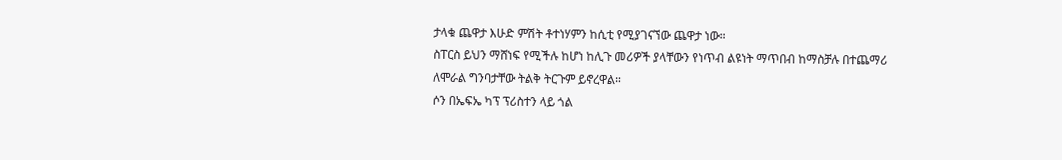ታላቁ ጨዋታ እሁድ ምሽት ቶተነሃምን ከሲቲ የሚያገናኘው ጨዋታ ነው።
ስፐርስ ይህን ማሸነፍ የሚችሉ ከሆነ ከሊጉ መሪዎች ያላቸውን የነጥብ ልዩነት ማጥበብ ከማስቻሉ በተጨማሪ ለሞራል ግንባታቸው ትልቅ ትርጉም ይኖረዋል።
ሶን በኤፍኤ ካፕ ፕሪስተን ላይ ጎል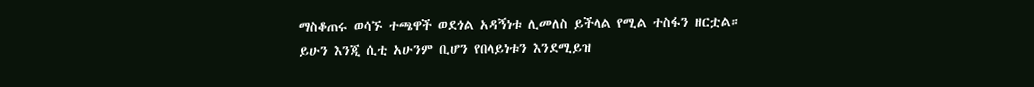ማስቆጠሩ ወሳኙ ተጫዋች ወደጎል አዳኝነቱ ሊመለስ ይችላል የሚል ተስፋን ዘርቷል።
ይሁን እንጂ ሲቲ አሁንም ቢሆን የበላይነቱን እንደሚይዝ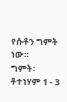የሱቶን ግምት ነው።
ግምት፡ ቶተነሃም 1 - 3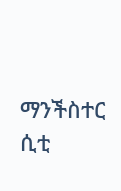ማንችስተር ሲቲ